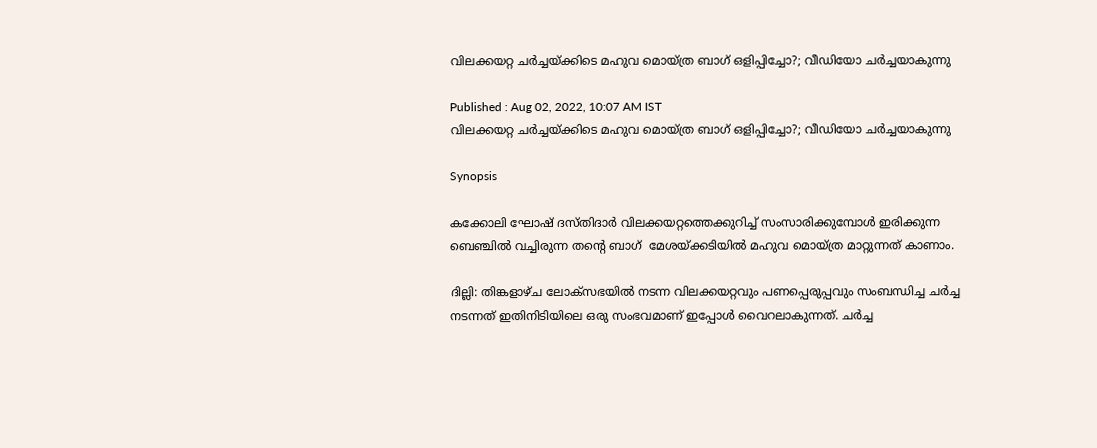വിലക്കയറ്റ ചര്‍ച്ചയ്ക്കിടെ മഹുവ മൊയ്‌ത്ര ബാഗ് ഒളിപ്പിച്ചോ?; വീഡിയോ ചര്‍ച്ചയാകുന്നു

Published : Aug 02, 2022, 10:07 AM IST
വിലക്കയറ്റ ചര്‍ച്ചയ്ക്കിടെ മഹുവ മൊയ്‌ത്ര ബാഗ് ഒളിപ്പിച്ചോ?; വീഡിയോ ചര്‍ച്ചയാകുന്നു

Synopsis

കക്കോലി ഘോഷ് ദസ്തിദാർ വിലക്കയറ്റത്തെക്കുറിച്ച് സംസാരിക്കുമ്പോൾ ഇരിക്കുന്ന ബെഞ്ചില്‍ വച്ചിരുന്ന തന്‍റെ ബാഗ്  മേശയ്ക്കടിയിൽ മഹുവ മൊയ്‌ത്ര മാറ്റുന്നത് കാണാം.

ദില്ലി: തിങ്കളാഴ്ച ലോക്സഭയില്‍ നടന്ന വിലക്കയറ്റവും പണപ്പെരുപ്പവും സംബന്ധിച്ച ചർച്ച നടന്നത് ഇതിനിടിയിലെ ഒരു സംഭവമാണ് ഇപ്പോള്‍ വൈറലാകുന്നത്. ചർച്ച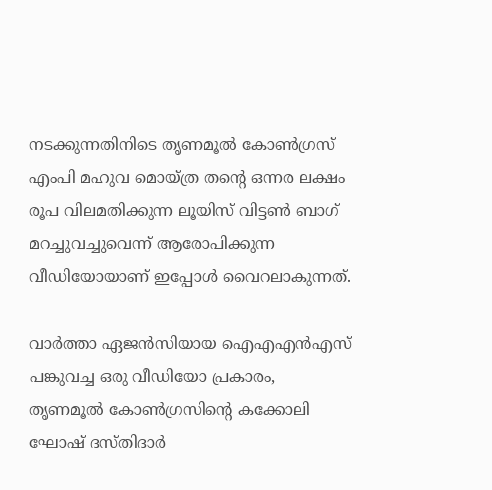നടക്കുന്നതിനിടെ തൃണമൂൽ കോൺഗ്രസ് എംപി മഹുവ മൊയ്‌ത്ര തന്‍റെ ഒന്നര ലക്ഷം രൂപ വിലമതിക്കുന്ന ലൂയിസ് വിട്ടൺ ബാഗ് മറച്ചുവച്ചുവെന്ന് ആരോപിക്കുന്ന വീഡിയോയാണ് ഇപ്പോള്‍ വൈറലാകുന്നത്.

വാർത്താ ഏജൻസിയായ ഐഎഎൻഎസ് പങ്കുവച്ച ഒരു വീഡിയോ പ്രകാരം, തൃണമൂല്‍ കോണ്‍ഗ്രസിന്‍റെ കക്കോലി ഘോഷ് ദസ്തിദാർ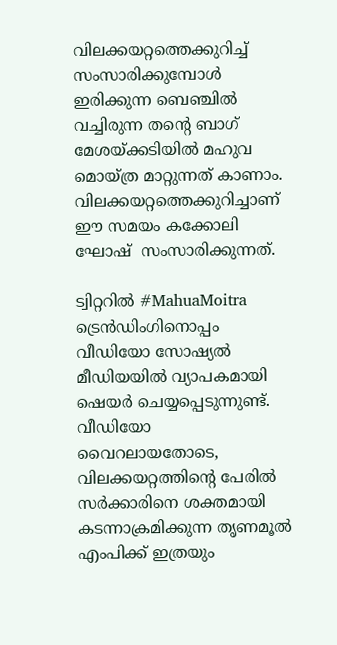വിലക്കയറ്റത്തെക്കുറിച്ച് സംസാരിക്കുമ്പോൾ ഇരിക്കുന്ന ബെഞ്ചില്‍ വച്ചിരുന്ന തന്‍റെ ബാഗ്  മേശയ്ക്കടിയിൽ മഹുവ മൊയ്‌ത്ര മാറ്റുന്നത് കാണാം. വിലക്കയറ്റത്തെക്കുറിച്ചാണ് ഈ സമയം കക്കോലി ഘോഷ്  സംസാരിക്കുന്നത്.

ട്വിറ്ററിൽ #MahuaMoitra ട്രെൻഡിംഗിനൊപ്പം വീഡിയോ സോഷ്യൽ മീഡിയയിൽ വ്യാപകമായി ഷെയര്‍ ചെയ്യപ്പെടുന്നുണ്ട്. വീഡിയോ വൈറലായതോടെ, വിലക്കയറ്റത്തിന്റെ പേരിൽ സർക്കാരിനെ ശക്തമായി കടന്നാക്രമിക്കുന്ന തൃണമൂൽ എംപിക്ക് ഇത്രയും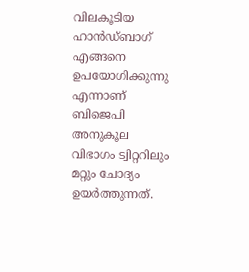വിലകൂടിയ ഹാൻഡ്‌ബാഗ് എങ്ങനെ ഉപയോഗിക്കുന്നു എന്നാണ് ബിജെപി അനുകൂല വിഭാഗം ട്വിറ്ററിലും മറ്റും ചോദ്യം ഉയര്‍ത്തുന്നത്.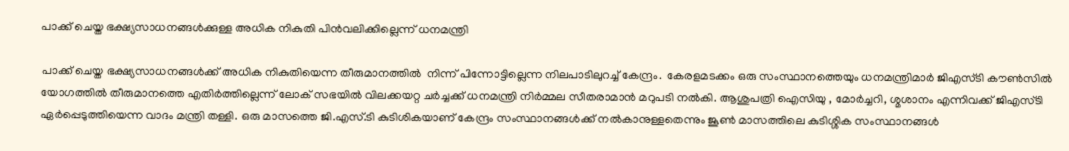പാക്ക് ചെയ്ത ഭക്ഷ്യസാധനങ്ങള്‍ക്കുള്ള അധിക നികുതി പിൻവലിക്കില്ലെന്ന് ധനമന്ത്രി

പാക്ക് ചെയ്ത ഭക്ഷ്യസാധനങ്ങള്‍ക്ക് അധിക നികുതിയെന്ന തീരുമാനത്തില്‍  നിന്ന് പിന്നോട്ടില്ലെന്ന നിലപാടിലുറച്ച് കേന്ദ്രം.  കേരളമടക്കം ഒരു സംസ്ഥാനത്തെയും ധനമന്ത്രിമാര്‍ ജിഎസ്ടി കൗണ്‍സില്‍ യോഗത്തില്‍ തീരുമാനത്തെ എതിര്‍ത്തില്ലെന്ന് ലോക് സഭയില്‍ വിലക്കയറ്റ ചര്‍ച്ചക്ക് ധനമന്ത്രി നിര്‍മ്മല സീതരാമാന്‍ മറുപടി നല്‍കി. ആശുപത്രി ഐസിയു , മോര്‍ച്ചറി, ശ്മശാനം എന്നിവക്ക് ജിഎസ്ടി ഏര്‍പ്പെടുത്തിയെന്ന വാദം മന്ത്രി തള്ളി. ഒരു മാസത്തെ ജി.എസ്.ടി കുടിശികയാണ് കേന്ദ്രം സംസ്ഥാനങ്ങൾക്ക് നൽകാനുള്ളതെന്നും ജൂണ്‍ മാസത്തിലെ കുടിശ്ശിക സംസ്ഥാനങ്ങൾ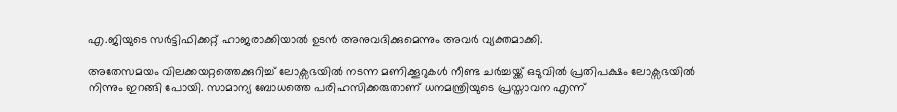എ.ജിയുടെ സര്‍ട്ടിഫിക്കറ്റ് ഹാജരാക്കിയാൽ ഉടൻ അനുവദിക്കുമെന്നും അവര്‍ വ്യക്തമാക്കി.

അതേസമയം വിലക്കയറ്റത്തെക്കുറിച്ച് ലോക്സഭയിൽ നടന്ന മണിക്കൂറുകൾ നീണ്ട ചര്‍ച്ചയ്ക്ക് ഒടുവിൽ പ്രതിപക്ഷം ലോക്സഭയിൽ നിന്നും ഇറങ്ങി പോയി. സാമാന്യ ബോധത്തെ പരിഹസിക്കരുതാണ് ധനമന്ത്രിയുടെ പ്രസ്താവന എന്ന്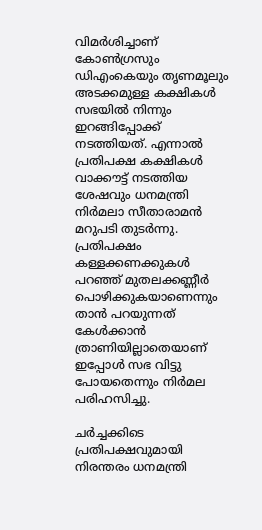വിമര്‍ശിച്ചാണ് കോണ്‍ഗ്രസും ഡിഎംകെയും തൃണമൂലും അടക്കമുള്ള കക്ഷികൾ സഭയിൽ നിന്നും ഇറങ്ങിപ്പോക്ക് നടത്തിയത്. എന്നാൽ പ്രതിപക്ഷ കക്ഷികൾ വാക്കൗട്ട് നടത്തിയ ശേഷവും ധനമന്ത്രി നിര്‍മലാ സീതാരാമൻ മറുപടി തുടര്‍ന്നു.  പ്രതിപക്ഷം കള്ളക്കണക്കുകൾ പറഞ്ഞ് മുതലക്കണ്ണീര്‍ പൊഴിക്കുകയാണെന്നും താൻ പറയുന്നത് കേൾക്കാൻ ത്രാണിയില്ലാതെയാണ് ഇപ്പോൾ സഭ വിട്ടു പോയതെന്നും നിര്‍മല പരിഹസിച്ചു.

ചര്‍ച്ചക്കിടെ പ്രതിപക്ഷവുമായി നിരന്തരം ധനമന്ത്രി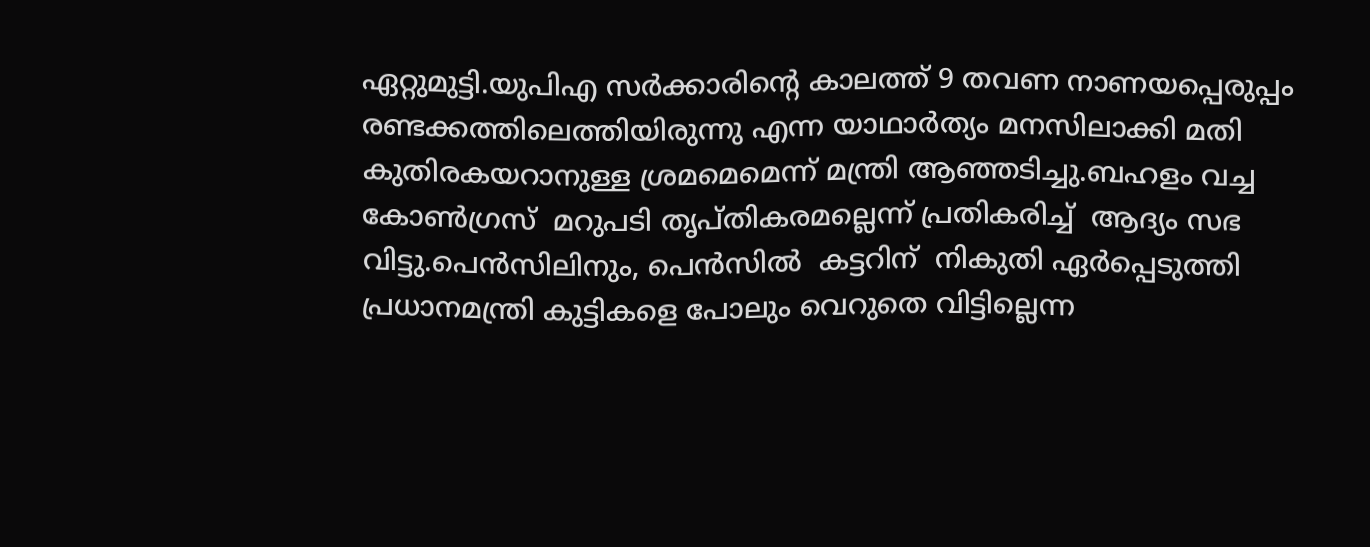ഏറ്റുമുട്ടി.യുപിഎ സര്‍ക്കാരിന്‍റെ കാലത്ത് 9 തവണ നാണയപ്പെരുപ്പം രണ്ടക്കത്തിലെത്തിയിരുന്നു എന്ന യാഥാര്‍ത്യം മനസിലാക്കി മതി കുതിരകയറാനുള്ള ശ്രമമെമെന്ന് മന്ത്രി ആഞ്ഞടിച്ചു.ബഹളം വച്ച കോണ്‍ഗ്രസ്  മറുപടി തൃപ്തികരമല്ലെന്ന് പ്രതികരിച്ച്  ആദ്യം സഭ വിട്ടു.പെന്‍സിലിനും, പെന്‍സില്‍  കട്ടറിന്  നികുതി ഏര്‍പ്പെടുത്തി പ്രധാനമന്ത്രി കുട്ടികളെ പോലും വെറുതെ വിട്ടില്ലെന്ന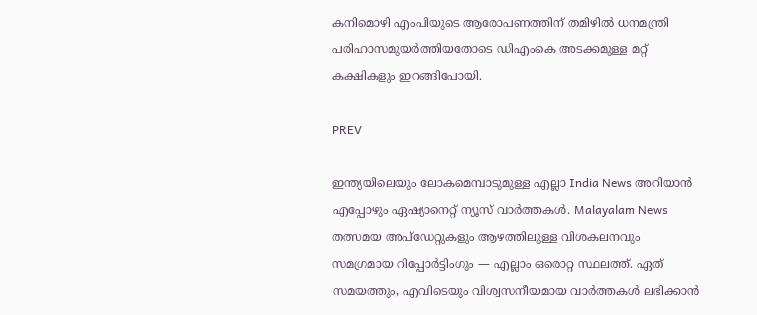കനിമൊഴി എംപിയുടെ ആരോപണത്തിന് തമിഴില്‍ ധനമന്ത്രി  പരിഹാസമുയര്‍ത്തിയതോടെ ഡിഎംകെ അടക്കമുള്ള മറ്റ് കക്ഷികളും ഇറങ്ങിപോയി.

PREV

ഇന്ത്യയിലെയും ലോകമെമ്പാടുമുള്ള എല്ലാ India News അറിയാൻ എപ്പോഴും ഏഷ്യാനെറ്റ് ന്യൂസ് വാർത്തകൾ. Malayalam News   തത്സമയ അപ്‌ഡേറ്റുകളും ആഴത്തിലുള്ള വിശകലനവും സമഗ്രമായ റിപ്പോർട്ടിംഗും — എല്ലാം ഒരൊറ്റ സ്ഥലത്ത്. ഏത് സമയത്തും, എവിടെയും വിശ്വസനീയമായ വാർത്തകൾ ലഭിക്കാൻ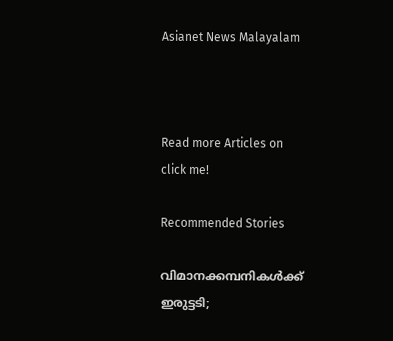Asianet News Malayalam



Read more Articles on
click me!

Recommended Stories

വിമാനക്കമ്പനികള്‍ക്ക് ഇരുട്ടടി;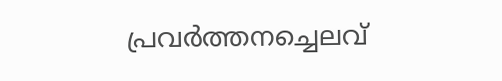പ്രവര്‍ത്തനച്ചെലവ്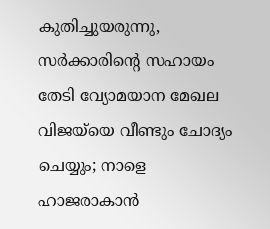കുതിച്ചുയരുന്നു, സര്‍ക്കാരിന്റെ സഹായം തേടി വ്യോമയാന മേഖല
വിജയ്‍യെ വീണ്ടും ചോദ്യം ചെയ്യും; നാളെ ഹാജരാകാൻ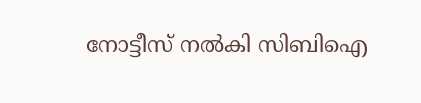നോട്ടീസ് നൽകി സിബിഐ